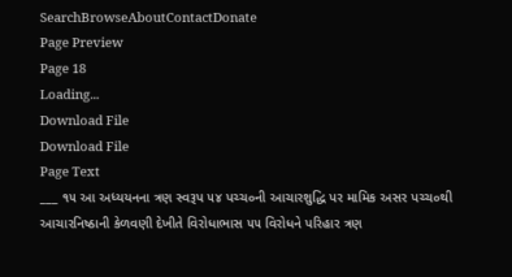SearchBrowseAboutContactDonate
Page Preview
Page 18
Loading...
Download File
Download File
Page Text
___ ૧૫ આ અધ્યયનના ત્રણ સ્વરૂપ ૫૪ પચ્ચ૦ની આચારશુદ્ધિ પર મામિક અસર પચ્ચ૦થી આચારનિષ્ઠાની કેળવણી દેખીતે વિરોધાભાસ ૫૫ વિરોધને પરિહાર ત્રણ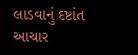લાડવાનું દષ્ટાંત આચાર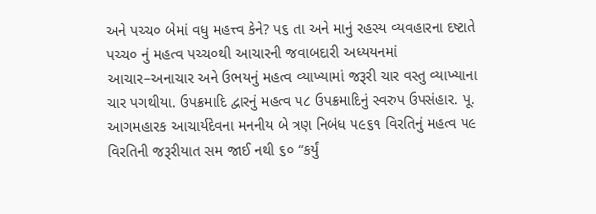અને પચ્ચ૦ બેમાં વધુ મહત્ત્વ કેને? પ૬ તા અને માનું રહસ્ય વ્યવહારના દષ્ટાતે પચ્ચ૦ નું મહત્વ પચ્ચ૦થી આચારની જવાબદારી અધ્યયનમાં આચાર–અનાચાર અને ઉભયનું મહત્વ વ્યાખ્યામાં જરૂરી ચાર વસ્તુ વ્યાખ્યાના ચાર પગથીયા. ઉપક્રમાદિ દ્વારનું મહત્વ ૫૮ ઉપક્રમાદિનું સ્વરુપ ઉપસંહાર. પૂ. આગમહારક આચાર્યદેવના મનનીય બે ત્રણ નિબંધ ૫૯૬૧ વિરતિનું મહત્વ ૫૯ વિરતિની જરૂરીયાત સમ જાઈ નથી ૬૦ “કર્યું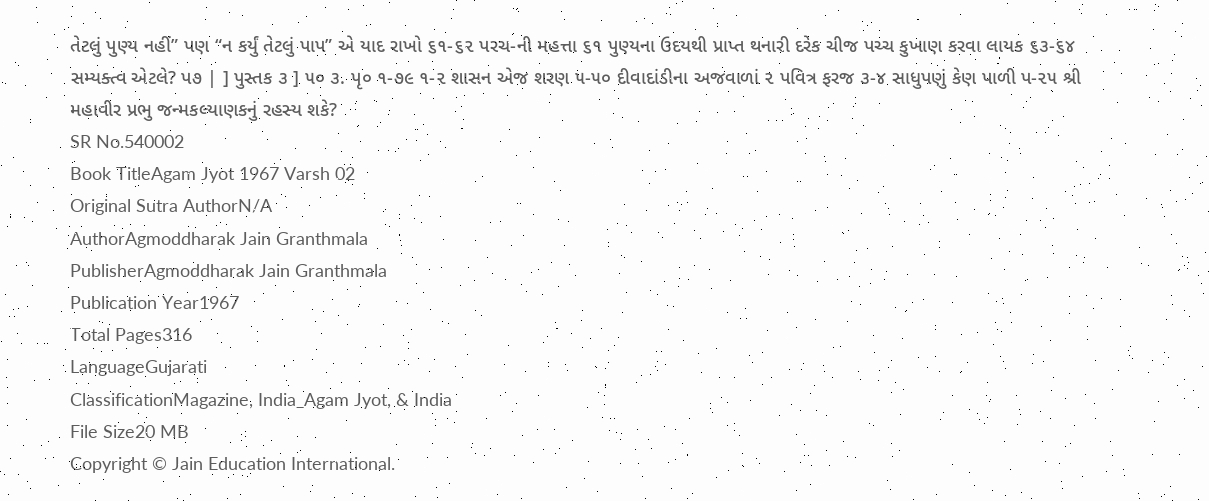તેટલું પુણ્ય નહીં” પણ “ન કર્યું તેટલું પાપ” એ યાદ રાખો ૬૧-૬૨ પરચ-ની મહત્તા ૬૧ પુણ્યના ઉદયથી પ્રાપ્ત થનારી દરેક ચીજ પચ્ચ કુખાણ કરવા લાયક ૬૩-૬૪ સમ્યક્ત્વ એટલે? પ૭ | ] પુસ્તક ૩ ] ૫૦ ૩. પૃ૦ ૧-૭૯ ૧-૨ શાસન એજ શરણ ૫-૫૦ દીવાદાંડીના અજવાળાં ૨ પવિત્ર ફરજ ૩-૪ સાધુપણું કેણ પાળી પ-૨૫ શ્રી મહાવીર પ્રભુ જન્મકલ્યાણકનું રહસ્ય શકે?
SR No.540002
Book TitleAgam Jyot 1967 Varsh 02
Original Sutra AuthorN/A
AuthorAgmoddharak Jain Granthmala
PublisherAgmoddharak Jain Granthmala
Publication Year1967
Total Pages316
LanguageGujarati
ClassificationMagazine, India_Agam Jyot, & India
File Size20 MB
Copyright © Jain Education International.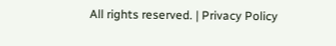All rights reserved. | Privacy Policy